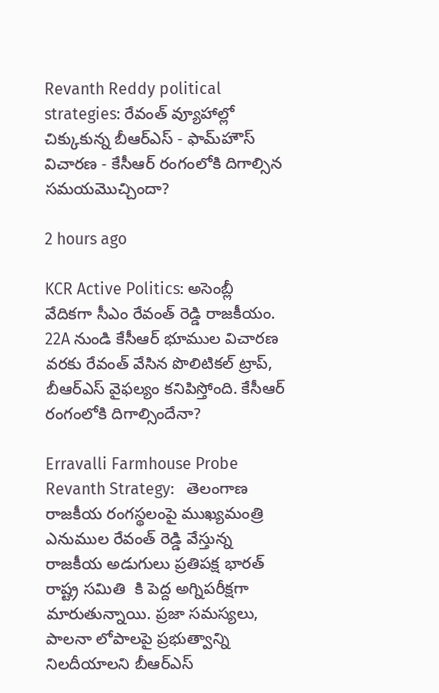Revanth Reddy political strategies: రేవంత్ వ్యూహాల్లో చిక్కుకున్న బీఆర్ఎస్ - ఫామ్‌హౌస్ విచారణ - కేసీఆర్ రంగంలోకి దిగాల్సిన సమయమొచ్చిందా?

2 hours ago

KCR Active Politics: అసెంబ్లీ వేదికగా సీఎం రేవంత్ రెడ్డి రాజకీయం. 22A నుండి కేసీఆర్ భూముల విచారణ వరకు రేవంత్ వేసిన పొలిటికల్ ట్రాప్, బీఆర్ఎస్ వైఫల్యం కనిపిస్తోంది. కేసీఆర్ రంగంలోకి దిగాల్సిందేనా?

Erravalli Farmhouse Probe Revanth Strategy:   తెలంగాణ రాజకీయ రంగస్థలంపై ముఖ్యమంత్రి ఎనుముల రేవంత్ రెడ్డి వేస్తున్న రాజకీయ అడుగులు ప్రతిపక్ష భారత్ రాష్ట్ర సమితి  కి పెద్ద అగ్నిపరీక్షగా మారుతున్నాయి. ప్రజా సమస్యలు, పాలనా లోపాలపై ప్రభుత్వాన్ని నిలదీయాలని బీఆర్ఎస్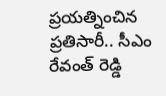ప్రయత్నించిన ప్రతిసారీ.. సీఎం రేవంత్ రెడ్డి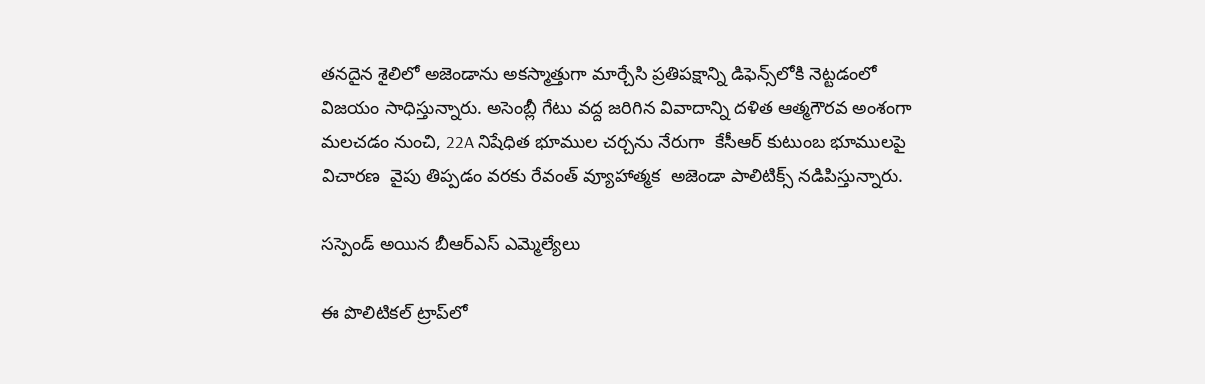తనదైన శైలిలో అజెండాను అకస్మాత్తుగా మార్చేసి ప్రతిపక్షాన్ని డిఫెన్స్‌లోకి నెట్టడంలో విజయం సాధిస్తున్నారు. అసెంబ్లీ గేటు వద్ద జరిగిన వివాదాన్ని దళిత ఆత్మగౌరవ అంశంగా మలచడం నుంచి, 22A నిషేధిత భూముల చర్చను నేరుగా  కేసీఆర్ కుటుంబ భూములపై విచారణ  వైపు తిప్పడం వరకు రేవంత్ వ్యూహాత్మక  అజెండా పాలిటిక్స్ నడిపిస్తున్నారు.

సస్పెండ్ అయిన బీఆర్ఎస్ ఎమ్మెల్యేలు

ఈ పొలిటికల్ ట్రాప్‌లో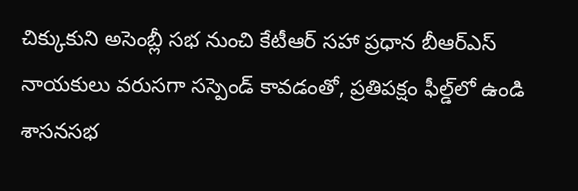చిక్కుకుని అసెంబ్లీ సభ నుంచి కేటీఆర్ సహా ప్రధాన బీఆర్ఎస్ నాయకులు వరుసగా సస్పెండ్ కావడంతో, ప్రతిపక్షం ఫీల్డ్‌లో ఉండి శాసనసభ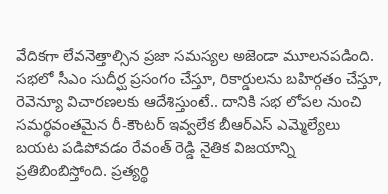వేదికగా లేవనెత్తాల్సిన ప్రజా సమస్యల అజెండా మూలనపడింది. సభలో సీఎం సుదీర్ఘ ప్రసంగం చేస్తూ, రికార్డులను బహిర్గతం చేస్తూ, రెవెన్యూ విచారణలకు ఆదేశిస్తుంటే.. దానికి సభ లోపల నుంచి సమర్థవంతమైన రీ-కౌంటర్ ఇవ్వలేక బీఆర్ఎస్ ఎమ్మెల్యేలు బయట పడిపోవడం రేవంత్ రెడ్డి నైతిక విజయాన్ని ప్రతిబింబిస్తోంది. ప్రత్యర్థి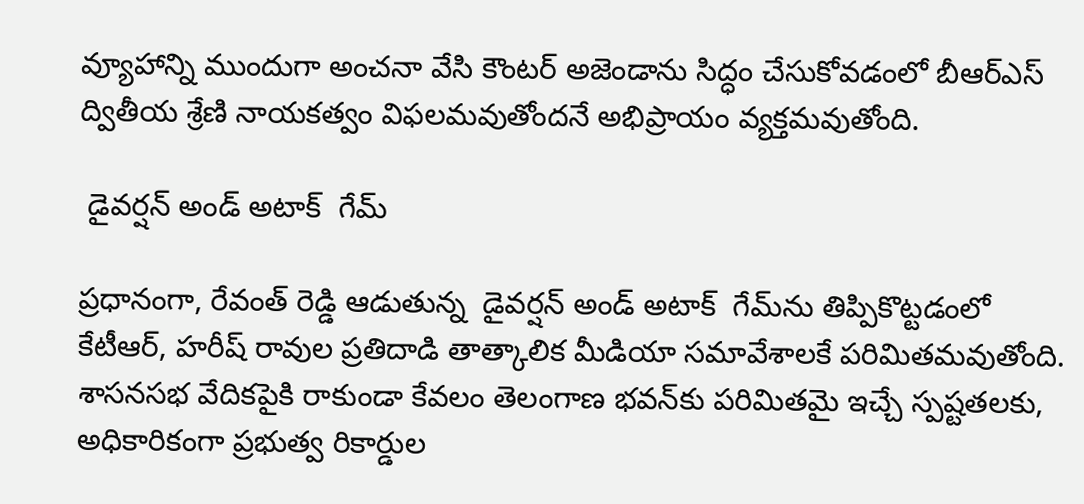వ్యూహాన్ని ముందుగా అంచనా వేసి కౌంటర్ అజెండాను సిద్ధం చేసుకోవడంలో బీఆర్ఎస్ ద్వితీయ శ్రేణి నాయకత్వం విఫలమవుతోందనే అభిప్రాయం వ్యక్తమవుతోంది.

 డైవర్షన్ అండ్ అటాక్  గేమ్‌

ప్రధానంగా, రేవంత్ రెడ్డి ఆడుతున్న  డైవర్షన్ అండ్ అటాక్  గేమ్‌ను తిప్పికొట్టడంలో కేటీఆర్, హరీష్ రావుల ప్రతిదాడి తాత్కాలిక మీడియా సమావేశాలకే పరిమితమవుతోంది. శాసనసభ వేదికపైకి రాకుండా కేవలం తెలంగాణ భవన్‌కు పరిమితమై ఇచ్చే స్పష్టతలకు, అధికారికంగా ప్రభుత్వ రికార్డుల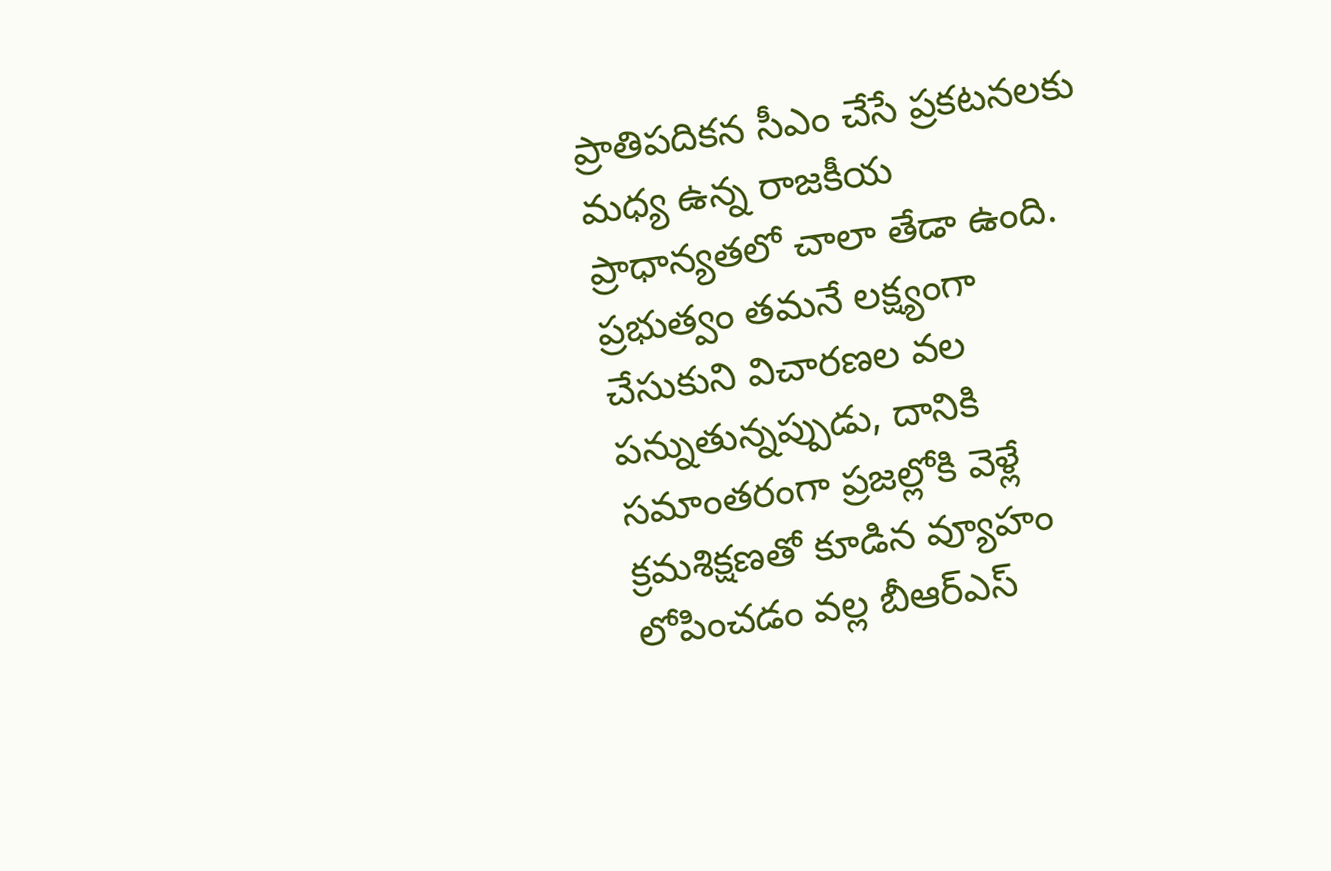ప్రాతిపదికన సీఎం చేసే ప్రకటనలకు మధ్య ఉన్న రాజకీయ ప్రాధాన్యతలో చాలా తేడా ఉంది. ప్రభుత్వం తమనే లక్ష్యంగా చేసుకుని విచారణల వల పన్నుతున్నప్పుడు, దానికి సమాంతరంగా ప్రజల్లోకి వెళ్లే క్రమశిక్షణతో కూడిన వ్యూహం లోపించడం వల్ల బీఆర్ఎస్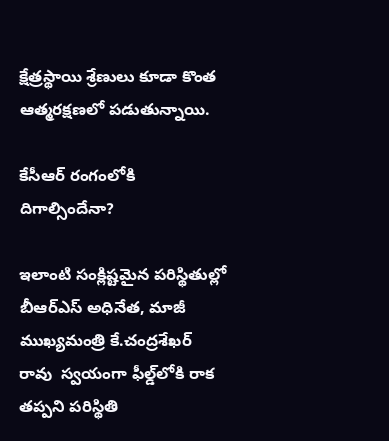క్షేత్రస్థాయి శ్రేణులు కూడా కొంత ఆత్మరక్షణలో పడుతున్నాయి.

కేసీఆర్ రంగంలోకి దిగాల్సిందేనా?

ఇలాంటి సంక్లిష్టమైన పరిస్థితుల్లో బీఆర్ఎస్ అధినేత, మాజీ ముఖ్యమంత్రి కే.చంద్రశేఖర్ రావు  స్వయంగా ఫీల్డ్‌లోకి రాక తప్పని పరిస్థితి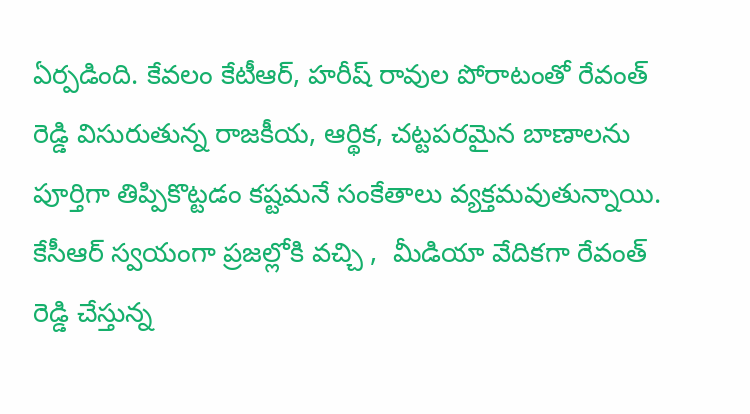ఏర్పడింది. కేవలం కేటీఆర్, హరీష్ రావుల పోరాటంతో రేవంత్ రెడ్డి విసురుతున్న రాజకీయ, ఆర్థిక, చట్టపరమైన బాణాలను పూర్తిగా తిప్పికొట్టడం కష్టమనే సంకేతాలు వ్యక్తమవుతున్నాయి. కేసీఆర్ స్వయంగా ప్రజల్లోకి వచ్చి ,  మీడియా వేదికగా రేవంత్ రెడ్డి చేస్తున్న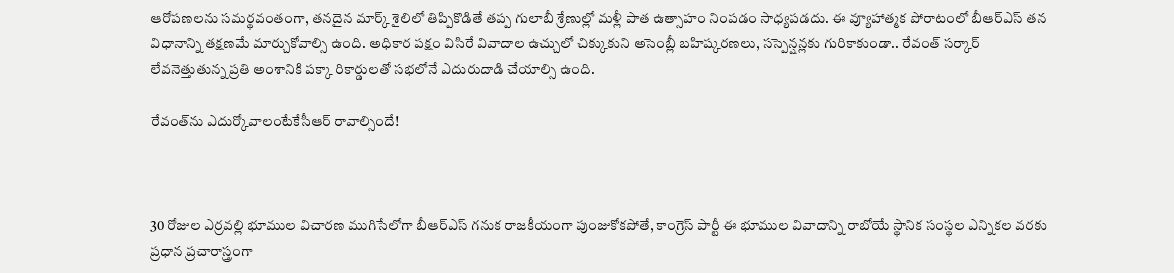ఆరోపణలను సమర్థవంతంగా, తనదైన మార్క్ శైలిలో తిప్పికొడితే తప్ప గులాబీ శ్రేణుల్లో మళ్లీ పాత ఉత్సాహం నింపడం సాధ్యపడదు. ఈ వ్యూహాత్మక పోరాటంలో బీఆర్ఎస్ తన విధానాన్ని తక్షణమే మార్చుకోవాల్సి ఉంది. అధికార పక్షం విసిరే వివాదాల ఉచ్చులో చిక్కుకుని అసెంబ్లీ బహిష్కరణలు, సస్పెన్షన్లకు గురికాకుండా.. రేవంత్ సర్కార్ లేవనెత్తుతున్న ప్రతి అంశానికి పక్కా రికార్డులతో సభలోనే ఎదురుదాడి చేయాల్సి ఉంది.

రేవంత్‌ను ఎదుర్కోవాలంటేకేసీఆర్ రావాల్సిందే!



30 రోజుల ఎర్రవల్లి భూముల విచారణ ముగిసేలోగా బీఆర్ఎస్ గనుక రాజకీయంగా పుంజుకోకపోతే, కాంగ్రెస్ పార్టీ ఈ భూముల వివాదాన్ని రాబోయే స్థానిక సంస్థల ఎన్నికల వరకు ప్రధాన ప్రచారాస్త్రంగా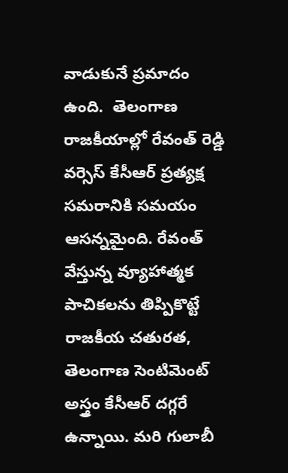వాడుకునే ప్రమాదం ఉంది.  తెలంగాణ రాజకీయాల్లో రేవంత్ రెడ్డి వర్సెస్ కేసీఆర్ ప్రత్యక్ష సమరానికి సమయం ఆసన్నమైంది. రేవంత్ వేస్తున్న వ్యూహాత్మక పాచికలను తిప్పికొట్టే రాజకీయ చతురత, తెలంగాణ సెంటిమెంట్ అస్త్రం కేసీఆర్ దగ్గరే ఉన్నాయి. మరి గులాబీ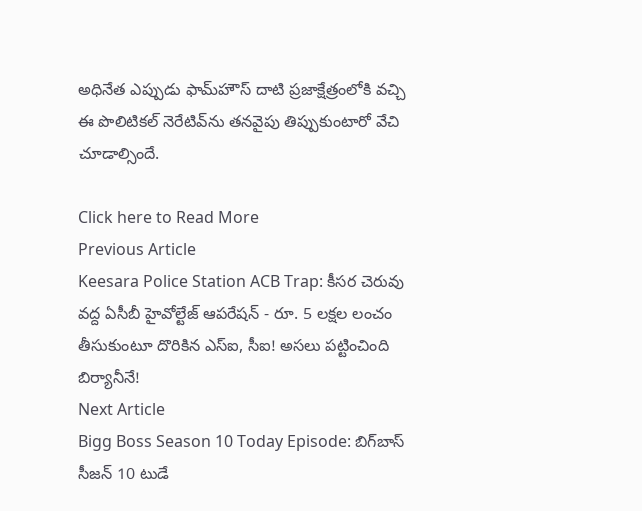అధినేత ఎప్పుడు ఫామ్‌హౌస్ దాటి ప్రజాక్షేత్రంలోకి వచ్చి ఈ పొలిటికల్ నెరేటివ్‌ను తనవైపు తిప్పుకుంటారో వేచి చూడాల్సిందే.

Click here to Read More
Previous Article
Keesara Police Station ACB Trap: కీసర చెరువు వద్ద ఏసీబీ హైవోల్టేజ్ ఆపరేషన్ - రూ. 5 లక్షల లంచం తీసుకుంటూ దొరికిన ఎస్ఐ, సీఐ! అసలు పట్టించింది బిర్యానీనే!
Next Article
Bigg Boss Season 10 Today Episode: బిగ్‌బాస్ సీజన్ 10 టుడే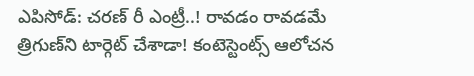ఎపిసోడ్: చరణ్ రీ ఎంట్రీ..! రావడం రావడమే త్రిగుణ్‌ని టార్గెట్ చేశాడా! కంటెస్టెంట్స్ ఆలోచన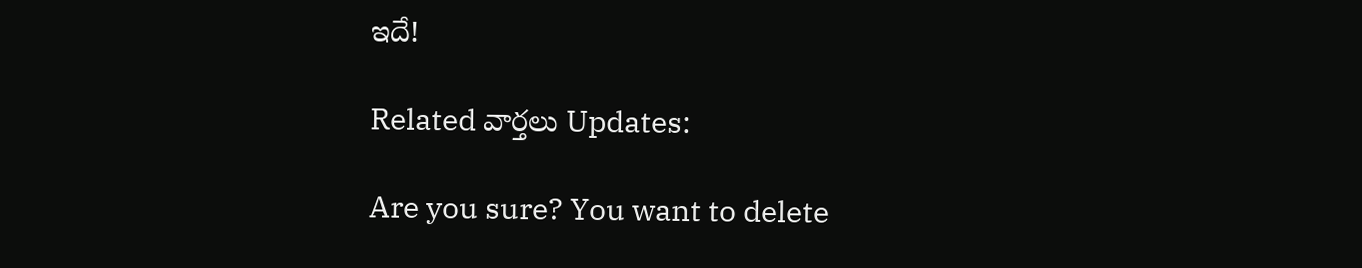ఇదే!

Related వార్తలు Updates:

Are you sure? You want to delete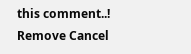this comment..! Remove Cancel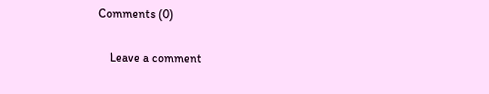Comments (0)

    Leave a comment